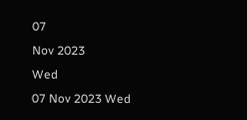07
Nov 2023
Wed
07 Nov 2023 Wed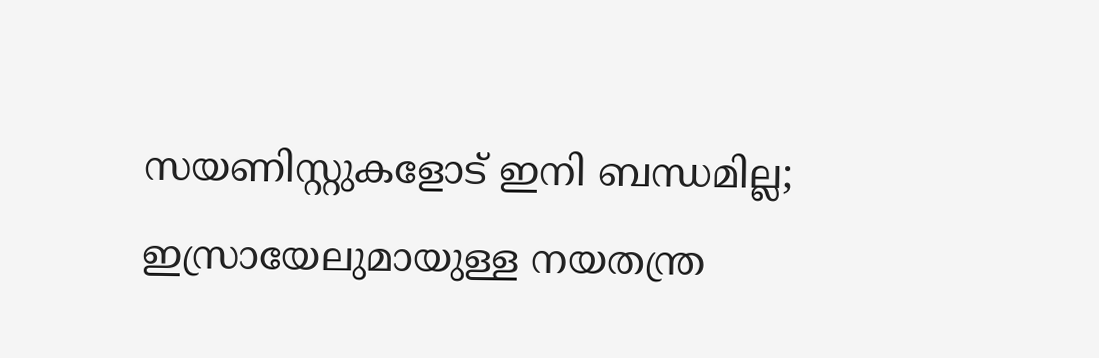സയണിസ്റ്റുകളോട് ഇനി ബന്ധമില്ല; ഇസ്രായേലുമായുള്ള നയതന്ത്ര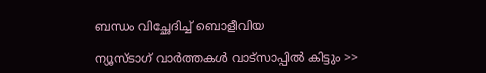ബന്ധം വിച്ഛേദിച്ച് ബൊളീവിയ

ന്യൂസ്ടാഗ് വാര്‍ത്തകള്‍ വാട്‌സാപ്പില്‍ കിട്ടും >>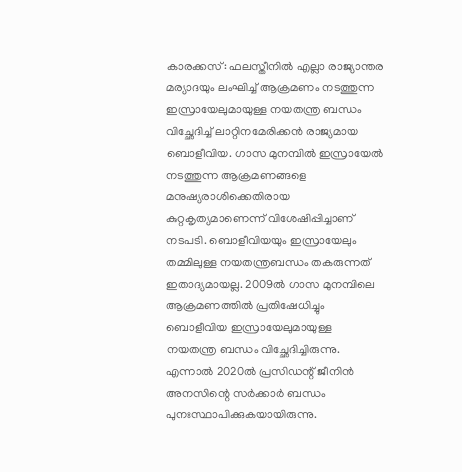കാരക്കസ്: ഫലസ്തീനില്‍ എല്ലാ രാജ്യാന്തര മര്യാദയും ലംഘിച്ച് ആക്രമണം നടത്തുന്ന ഇസ്രായേലുമായുള്ള നയതന്ത്ര ബന്ധം വിച്ഛേദിച്ച് ലാറ്റിനമേരിക്കന്‍ രാജ്യമായ ബൊളീവിയ. ഗാസ മുനമ്പില്‍ ഇസ്രായേല്‍ നടത്തുന്ന ആക്രമണങ്ങളെ മനുഷ്യരാശിക്കെതിരായ കുറ്റകൃത്യമാണെന്ന് വിശേഷിപ്പിച്ചാണ് നടപടി. ബൊളീവിയയും ഇസ്രായേലും തമ്മിലുള്ള നയതന്ത്രബന്ധം തകരുന്നത് ഇതാദ്യമായല്ല. 2009ല്‍ ഗാസ മുനമ്പിലെ ആക്രമണത്തില്‍ പ്രതിഷേധിച്ചും ബൊളീവിയ ഇസ്രായേലുമായുള്ള നയതന്ത്ര ബന്ധം വിച്ഛേദിച്ചിരുന്നു. എന്നാല്‍ 2020ല്‍ പ്രസിഡന്റ് ജീനിന്‍ അനസിന്റെ സര്‍ക്കാര്‍ ബന്ധം പുനഃസ്ഥാപിക്കുകയായിരുന്നു.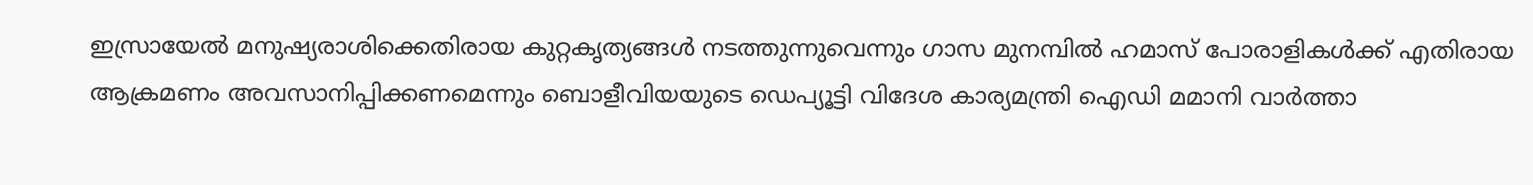ഇസ്രായേല്‍ മനുഷ്യരാശിക്കെതിരായ കുറ്റകൃത്യങ്ങള്‍ നടത്തുന്നുവെന്നും ഗാസ മുനമ്പില്‍ ഹമാസ് പോരാളികള്‍ക്ക് എതിരായ ആക്രമണം അവസാനിപ്പിക്കണമെന്നും ബൊളീവിയയുടെ ഡെപ്യൂട്ടി വിദേശ കാര്യമന്ത്രി ഐഡി മമാനി വാര്‍ത്താ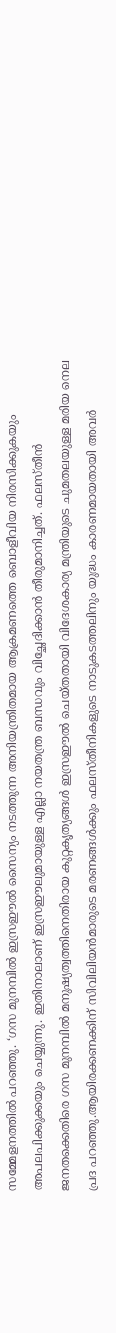സമ്മേളനത്തില്‍ പറഞ്ഞു. ‘ഗസ മുനമ്പില്‍ ഇസ്രഈല്‍ സൈന്യം നടത്തുന്ന അനിയന്ത്രിതമായ ആക്രമണത്തെ ബൊളീവിയ നിരസിക്കുകയും അപലപിക്കുക്കയും ചെയ്യുന്നു. ഇതിനാലാണ് ഇസ്രഈലുമായുള്ള എല്ലാ നയതന്ത്ര ബന്ധവും വിച്ഛേദിക്കാന്‍ തീരുമാനിച്ചത്. ഫലസ്തീന്‍ ജനതക്കെതിരെ ഗസ മുനമ്പില്‍ മനുഷ്യത്വത്തിനെതിരായ കുറ്റകൃത്യങ്ങള്‍ ഇസ്രഈല്‍ ചെയ്തതായി വിദേശകാര്യ മന്ത്രിയുടെ ചുമതലയുള്ള മരിയ നെല പ്രദ പറഞ്ഞു.ആയിരക്കണക്കിന് സിവിലിയന്‍മാരുടെ മരണങ്ങള്‍ക്കും ഫലസ്തീനികളുടെ നാടുകടത്തലിനും യുദ്ധം കാരണമായതായി അവര്‍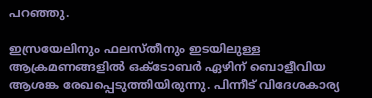പറഞ്ഞു.

ഇസ്രയേലിനും ഫലസ്തീനും ഇടയിലുള്ള ആക്രമണങ്ങളില്‍ ഒക്ടോബര്‍ ഏഴിന് ബൊളീവിയ ആശങ്ക രേഖപ്പെടുത്തിയിരുന്നു. പിന്നീട് വിദേശകാര്യ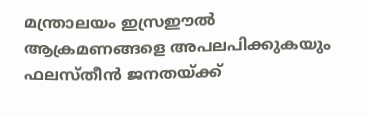മന്ത്രാലയം ഇസ്രഈല്‍ ആക്രമണങ്ങളെ അപലപിക്കുകയും ഫലസ്തീന്‍ ജനതയ്ക്ക്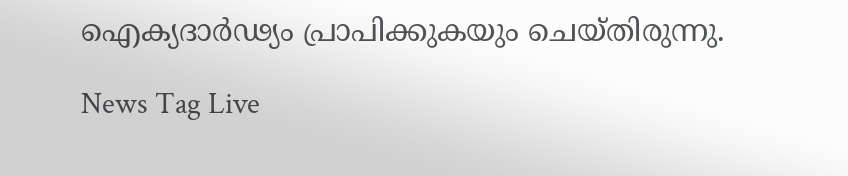ഐക്യദാര്‍ഢ്യം പ്രാപിക്കുകയും ചെയ്തിരുന്നു.

News Tag Live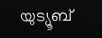യുട്യൂബ്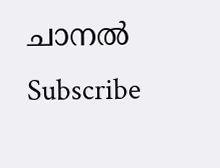ചാനല്‍ Subscribe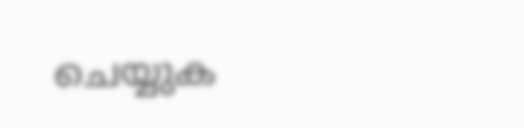ചെയ്യുക